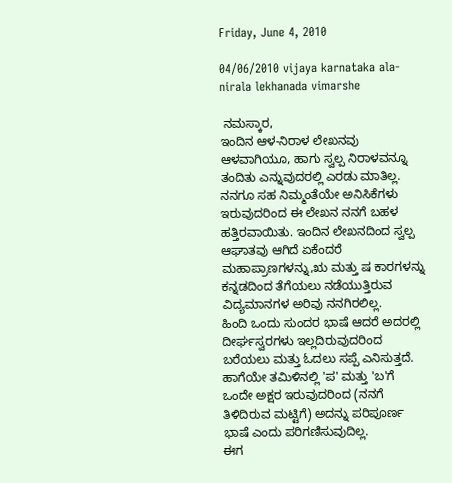Friday, June 4, 2010

04/06/2010 vijaya karnataka ala-nirala lekhanada vimarshe

 ನಮಸ್ಕಾರ,
ಇಂದಿನ ಆಳ-ನಿರಾಳ ಲೇಖನವು ಆಳವಾಗಿಯೂ, ಹಾಗು ಸ್ವಲ್ಪ ನಿರಾಳವನ್ನೂ ತಂದಿತು ಎನ್ನುವುದರಲ್ಲಿ ಎರಡು ಮಾತಿಲ್ಲ. ನನಗೂ ಸಹ ನಿಮ್ಮಂತೆಯೇ ಅನಿಸಿಕೆಗಳು ಇರುವುದರಿಂದ ಈ ಲೇಖನ ನನಗೆ ಬಹಳ ಹತ್ತಿರವಾಯಿತು. ಇಂದಿನ ಲೇಖನದಿಂದ ಸ್ವಲ್ಪ ಆಘಾತವು ಆಗಿದೆ ಏಕೆಂದರೆ ಮಹಾಪ್ರಾಣಗಳನ್ನು,ಋ ಮತ್ತು ಷ ಕಾರಗಳನ್ನು  ಕನ್ನಡದಿಂದ ತೆಗೆಯಲು ನಡೆಯುತ್ತಿರುವ ವಿದ್ಯಮಾನಗಳ ಅರಿವು ನನಗಿರಲಿಲ್ಲ.
ಹಿಂದಿ ಒಂದು ಸುಂದರ ಭಾಷೆ ಆದರೆ ಅದರಲ್ಲಿ ದೀರ್ಘಸ್ವರಗಳು ಇಲ್ಲದಿರುವುದರಿಂದ ಬರೆಯಲು ಮತ್ತು ಓದಲು ಸಪ್ಪೆ ಎನಿಸುತ್ತದೆ. ಹಾಗೆಯೇ ತಮಿಳಿನಲ್ಲಿ 'ಪ' ಮತ್ತು 'ಬ'ಗೆ ಒಂದೇ ಅಕ್ಷರ ಇರುವುದರಿಂದ (ನನಗೆ ತಿಳಿದಿರುವ ಮಟ್ಟಿಗೆ) ಅದನ್ನು ಪರಿಪೂರ್ಣ ಭಾಷೆ ಎಂದು ಪರಿಗಣಿಸುವುದಿಲ್ಲ.
ಈಗ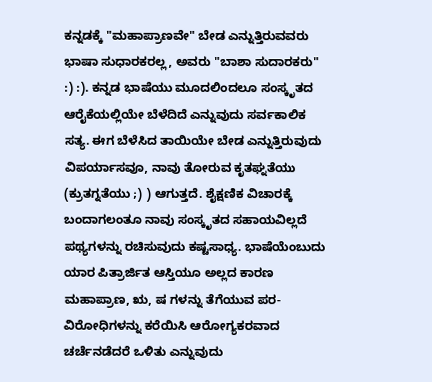ಕನ್ನಡಕ್ಕೆ "ಮಹಾಪ್ರಾಣವೇ" ಬೇಡ ಎನ್ನುತ್ತಿರುವವರು ಭಾಷಾ ಸುಧಾರಕರಲ್ಲ, ಅವರು "ಬಾಶಾ ಸುದಾರಕರು"  :) :). ಕನ್ನಡ ಭಾಷೆಯು ಮೂದಲಿಂದಲೂ ಸಂಸ್ಕೃತದ ಆರೈಕೆಯಲ್ಲಿಯೇ ಬೆಳೆದಿದೆ ಎನ್ನುವುದು ಸರ್ವಕಾಲಿಕ ಸತ್ಯ. ಈಗ ಬೆಳೆಸಿದ ತಾಯಿಯೇ ಬೇಡ ಎನ್ನುತ್ತಿರುವುದು ವಿಪರ್ಯಾಸವೂ, ನಾವು ತೋರುವ ಕೃತಘ್ನತೆಯು (ಕ್ರುತಗ್ನತೆಯು ;) ) ಆಗುತ್ತದೆ. ಶೈಕ್ಷಣಿಕ ವಿಚಾರಕ್ಕೆ ಬಂದಾಗಲಂತೂ ನಾವು ಸಂಸ್ಕೃತದ ಸಹಾಯವಿಲ್ಲದೆ ಪಥ್ಯಗಳನ್ನು ರಚಿಸುವುದು ಕಷ್ಟಸಾಧ್ಯ. ಭಾಷೆಯೆಂಬುದು ಯಾರ ಪಿತ್ರಾರ್ಜಿತ ಆಸ್ತಿಯೂ ಅಲ್ಲದ ಕಾರಣ ಮಹಾಪ್ರಾಣ, ಋ, ಷ ಗಳನ್ನು ತೆಗೆಯುವ ಪರ-ವಿರೋಧಿಗಳನ್ನು ಕರೆಯಿಸಿ ಆರೋಗ್ಯಕರವಾದ ಚರ್ಚೆನಡೆದರೆ ಒಳಿತು ಎನ್ನುವುದು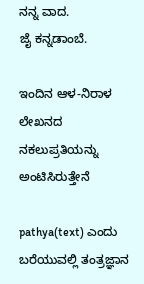ನನ್ನ ವಾದ.
ಜೈ ಕನ್ನಡಾಂಬೆ.

ಇಂದಿನ ಆಳ-ನಿರಾಳ ಲೇಖನದ ನಕಲುಪ್ರತಿಯನ್ನು ಅಂಟಿಸಿರುತ್ತೇನೆ

pathya(text) ಎಂದು ಬರೆಯುವಲ್ಲಿ ತಂತ್ರಜ್ಞಾನ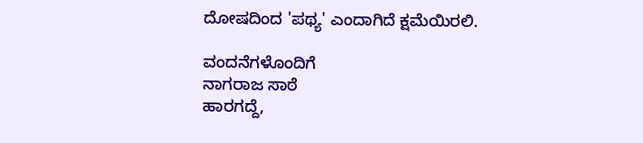ದೋಷದಿಂದ 'ಪಥ್ಯ' ಎಂದಾಗಿದೆ ಕ್ಷಮೆಯಿರಲಿ.

ವಂದನೆಗಳೊಂದಿಗೆ
ನಾಗರಾಜ ಸಾಠೆ
ಹಾರಗದ್ದೆ,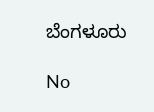ಬೆಂಗಳೂರು

No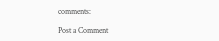comments:

Post a Comment